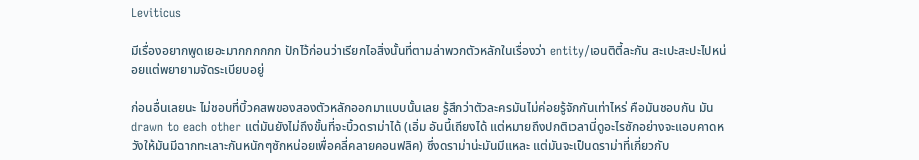Leviticus

มีเรื่องอยากพูดเยอะมากกกกกก ปักไว้ก่อนว่าเรียกไอสิ่งนั้นที่ตามล่าพวกตัวหลักในเรื่องว่า entity/เอนติตี้ละกัน สะเปะสะปะไปหน่อยแต่พยายามจัดระเบียบอยู่

ก่อนอื่นเลยนะ ไม่ชอบที่บิ้วคสพของสองตัวหลักออกมาแบบนั้นเลย รู้สึกว่าตัวละครมันไม่ค่อยรู้จักกันเท่าไหร่ คือมันชอบกัน มัน drawn to each other แต่มันยังไม่ถึงขั้นที่จะบิ้วดราม่าได้ (เอิ่ม อันนี้เถียงได้ แต่หมายถึงปกติเวลานี่ดูอะไรซักอย่างจะแอบคาดหวังให้มันมีฉากทะเลาะกันหนักๆซักหน่อยเพื่อคลี่คลายคอนฟลิค) ซึ่งดราม่าน่ะมันมีแหละ แต่มันจะเป็นดราม่าที่เกี่ยวกับ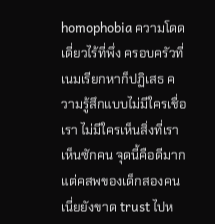homophobia ความโดดเดี่ยวไร้ที่พึ่ง ครอบครัวที่เนมเรียกหาก็ปฏิเสธ ความรู้สึกแบบไม่มีใครเชื่อเรา ไม่มีใครเห็นสิ่งที่เราเห็นซักคน จุดนี้คือดีมาก แต่คสพของเด็กสองคนเนี่ยยังขาด trust ไปห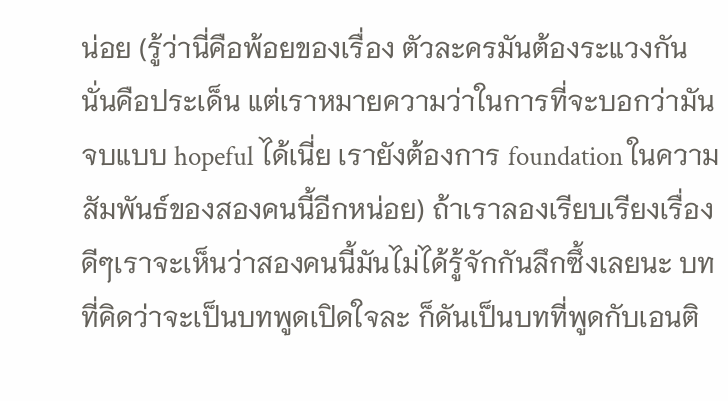น่อย (รู้ว่านี่คือพ้อยของเรื่อง ตัวละครมันต้องระแวงกัน นั่นคือประเด็น แต่เราหมายความว่าในการที่จะบอกว่ามันจบแบบ hopeful ได้เนี่ย เรายังต้องการ foundation ในความสัมพันธ์ของสองคนนี้อีกหน่อย) ถ้าเราลองเรียบเรียงเรื่องดีๆเราจะเห็นว่าสองคนนี้มันไม่ได้รู้จักกันลึกซึ้งเลยนะ บทที่คิดว่าจะเป็นบทพูดเปิดใจละ ก็ดันเป็นบทที่พูดกับเอนติ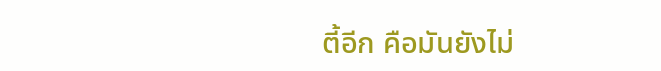ตี้อีก คือมันยังไม่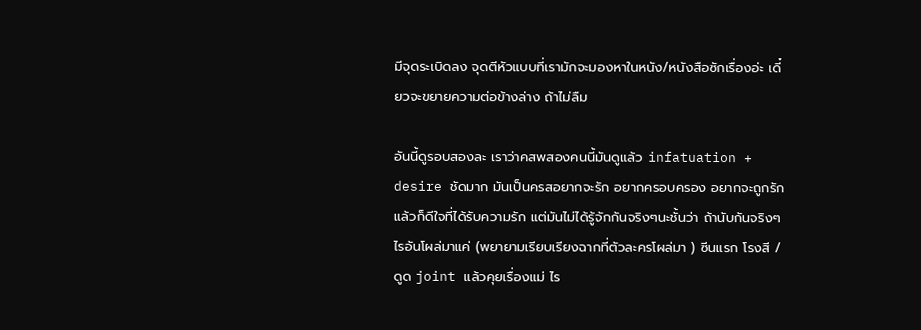มีจุดระเบิดลง จุดตีหัวแบบที่เรามักจะมองหาในหนัง/หนังสือซักเรื่องอ่ะ เดี๋ยวจะขยายความต่อข้างล่าง ถ้าไม่ลืม

อันนี้ดูรอบสองละ เราว่าคสพสองคนนี้มันดูแล้ว infatuation + desire ชัดมาก มันเป็นครสอยากจะรัก อยากครอบครอง อยากจะถูกรัก แล้วก็ดีใจที่ได้รับความรัก แต่มันไม่ได้รู้จักกันจริงๆนะชั้นว่า ถ้านับกันจริงๆไรอันโผล่มาแค่ (พยายามเรียบเรียงฉากที่ตัวละครโผล่มา ) ซีนแรก โรงสี /ดูด joint แล้วคุยเรื่องแม่ ไร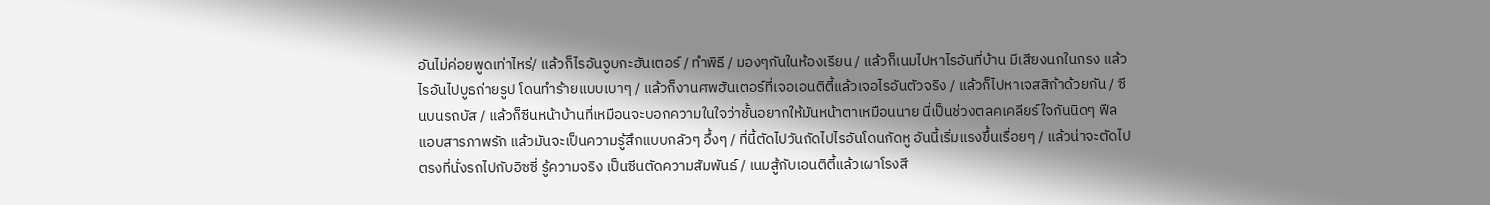อันไม่ค่อยพูดเท่าไหร่/ แล้วก็ไรอันจูบกะฮันเตอร์ / ทำพิธี / มองๆกันในห้องเรียน / แล้วก็เนมไปหาไรอันที่บ้าน มีเสียงนกในกรง แล้วไรอันไปบูธถ่ายรูป โดนทำร้ายแบบเบาๆ / แล้วก็งานศพฮันเตอร์ที่เจอเอนติตี้แล้วเจอไรอันตัวจริง / แล้วก็ไปหาเจสสิก้าด้วยกัน / ซีนบนรถบัส / แล้วก็ซีนหน้าบ้านที่เหมือนจะบอกความในใจว่าชั้นอยากให้มันหน้าตาเหมือนนาย นี่เป็นช่วงตลคเคลียร์ใจกันนิดๆ ฟีลแอบสารภาพรัก แล้วมันจะเป็นความรู้สึกแบบกลัวๆ อึ้งๆ / ที่นี้ตัดไปวันถัดไปไรอันโดนกัดหู อันนี้เริ่มแรงขึ้นเรื่อยๆ / แล้วน่าจะตัดไปตรงที่นั่งรถไปกับอิซซี่ รู้ความจริง เป็นซีนตัดความสัมพันธ์ / เนมสู้กับเอนติตี้แล้วเผาโรงสี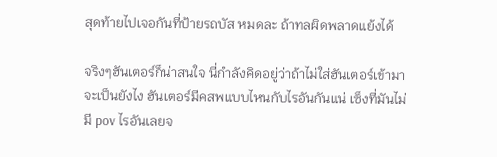สุดท้ายไปเจอกันที่ป้ายรถบัส หมดละ ถ้าทลผิดพลาดแย้งได้

จริงๆฮันเตอร์ก็น่าสนใจ นี่กำลังคิดอยู่ว่าถ้าไม่ใส่ฮันเตอร์เข้ามาจะเป็นยังไง ฮันเตอร์มีคสพแบบไหนกับไรอันกันแน่ เซ็งที่มันไม่มี pov ไรอันเลยจ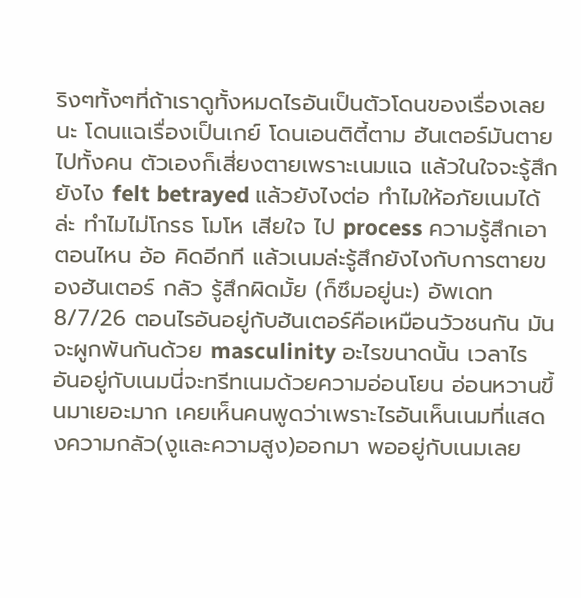ริงๆทั้งๆที่ถ้าเราดูทั้งหมดไรอันเป็นตัวโดนของเรื่องเลยนะ โดนแฉเรื่องเป็นเกย์ โดนเอนติตี้ตาม ฮันเตอร์มันตายไปทั้งคน ตัวเองก็เสี่ยงตายเพราะเนมแฉ แล้วในใจจะรู้สึกยังไง felt betrayed แล้วยังไงต่อ ทำไมให้อภัยเนมได้ล่ะ ทำไมไม่โกรธ โมโห เสียใจ ไป process ความรู้สึกเอาตอนไหน อ้อ คิดอีกที แล้วเนมล่ะรู้สึกยังไงกับการตายของฮันเตอร์ กลัว รู้สึกผิดมั้ย (ก็ซึมอยู่นะ) อัพเดท 8/7/26 ตอนไรอันอยู่กับฮันเตอร์คือเหมือนวัวชนกัน มันจะผูกพันกันด้วย masculinity อะไรขนาดนั้น เวลาไรอันอยู่กับเนมนี่จะทรีทเนมด้วยความอ่อนโยน อ่อนหวานขึ้นมาเยอะมาก เคยเห็นคนพูดว่าเพราะไรอันเห็นเนมที่แสดงความกลัว(งูและความสูง)ออกมา พออยู่กับเนมเลย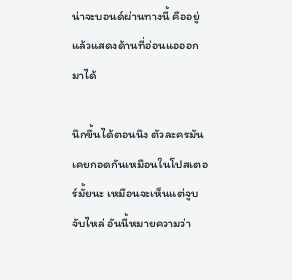น่าจะบอนด์ผ่านทางนี้ คืออยู่แล้วแสดงด้านที่อ่อนแอออกมาได้

นึกขึ้นได้ตอนนึง ตัวละครมันเคยกอดกันเหมือนในโปสเตอร์มั้ยนะ เหมือนจะเห็นแต่จูบ จับไหล่ อันนี้หมายความว่า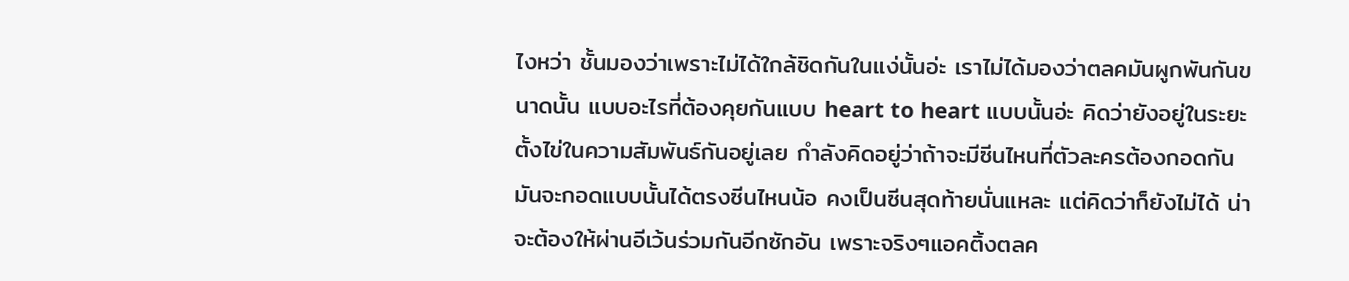ไงหว่า ชั้นมองว่าเพราะไม่ได้ใกล้ชิดกันในแง่นั้นอ่ะ เราไม่ได้มองว่าตลคมันผูกพันกันขนาดนั้น แบบอะไรที่ต้องคุยกันแบบ heart to heart แบบนั้นอ่ะ คิดว่ายังอยู่ในระยะตั้งไข่ในความสัมพันธ์กันอยู่เลย กำลังคิดอยู่ว่าถ้าจะมีซีนไหนที่ตัวละครต้องกอดกัน มันจะกอดแบบนั้นได้ตรงซีนไหนน้อ คงเป็นซีนสุดท้ายนั่นแหละ แต่คิดว่าก็ยังไม่ได้ น่าจะต้องให้ผ่านอีเว้นร่วมกันอีกซักอัน เพราะจริงๆแอคติ้งตลค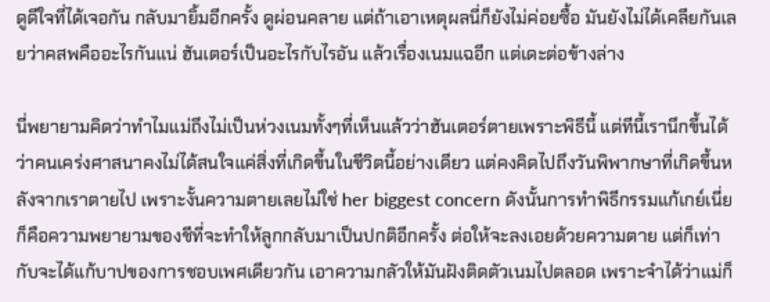ดูดีใจที่ได้เจอกัน กลับมายิ้มอีกครั้ง ดูผ่อนคลาย แต่ถ้าเอาเหตุผลนี่ก็ยังไม่ค่อยซื้อ มันยังไม่ได้เคลียกันเลยว่าคสพคืออะไรกันแน่ ฮันเตอร์เป็นอะไรกับไรอัน แล้วเรื่องเนมแฉอีก แต่เดะต่อข้างล่าง

นี่พยายามคิดว่าทำไมแม่ถึงไม่เป็นห่วงเนมทั้งๆที่เห็นแล้วว่าฮันเตอร์ตายเพราะพิธีนี้ แต่ทีนี้เรานึกขึ้นได้ว่าคนเคร่งศาสนาคงไม่ได้สนใจแค่สิ่งที่เกิดขึ้นในชีวิตนี้อย่างเดียว แต่คงคิดไปถึงวันพิพากษาที่เกิดขึ้นหลังจากเราตายไป เพราะงั้นความตายเลยไม่ใช่ her biggest concern ดังนั้นการทำพิธีกรรมแก้เกย์เนี่ยก็คือความพยายามของชีที่จะทำให้ลูกกลับมาเป็นปกติอีกครั้ง ต่อให้จะลงเอยด้วยความตาย แต่ก็เท่ากับจะได้แก้บาปของการชอบเพศเดียวกัน เอาความกลัวให้มันฝังติดตัวเนมไปตลอด เพราะจำได้ว่าแม่ก็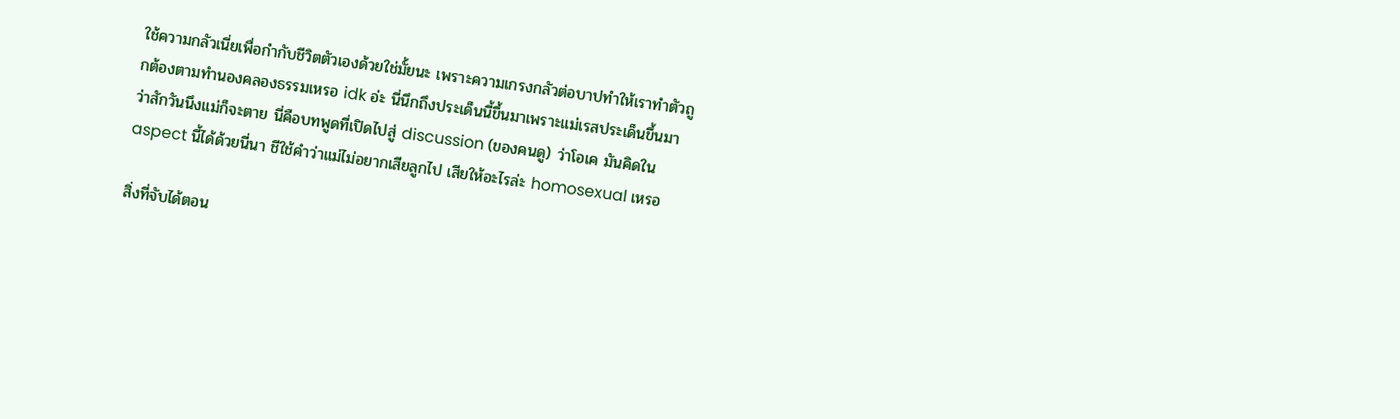ใช้ความกลัวเนี่ยเพื่อกำกับชีวิตตัวเองด้วยใช่มั้ยนะ เพราะความเกรงกลัวต่อบาปทำให้เราทำตัวถูกต้องตามทำนองคลองธรรมเหรอ idk อ่ะ นี่นึกถึงประเด็นนี้ขึ้นมาเพราะแม่เรสประเด็นขึ้นมาว่าสักวันนึงแม่ก็จะตาย นี่คือบทพูดที่เปิดไปสู่ discussion (ของคนดู) ว่าโอเค มันคิดใน aspect นี้ได้ด้วยนี่นา ชีใช้คำว่าแม่ไม่อยากเสียลูกไป เสียให้อะไรล่ะ homosexual เหรอ

สิ่งที่จับได้ตอน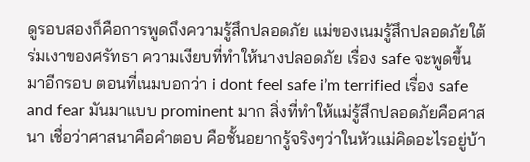ดูรอบสองก็คือการพูดถึงความรู้สึกปลอดภัย แม่ของเนมรู้สึกปลอดภัยใต้ร่มเงาของศรัทธา ความเงียบที่ทำให้นางปลอดภัย เรื่อง safe จะพูดขึ้นมาอีกรอบ ตอนที่เนมบอกว่า i dont feel safe i’m terrified เรื่อง safe and fear มันมาแบบ prominent มาก สิ่งที่ทำให้แม่รู้สึกปลอดภัยคือศาสนา เชื่อว่าศาสนาคือคำตอบ คือชั้นอยากรู้จริงๆว่าในหัวแม่คิดอะไรอยู่บ้า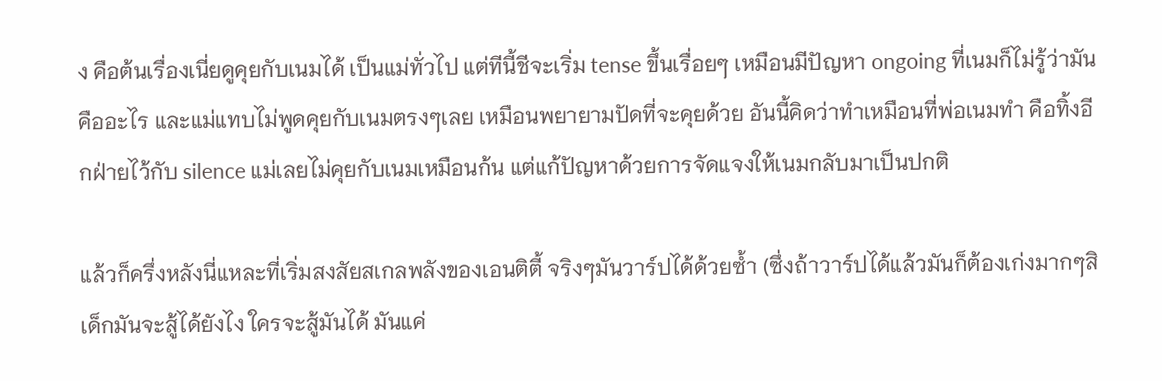ง คือต้นเรื่องเนี่ยดูคุยกับเนมได้ เป็นแม่ทั่วไป แต่ทีนี้ชีจะเริ่ม tense ขึ้นเรื่อยๆ เหมือนมีปัญหา ongoing ที่เนมก็ไม่รู้ว่ามันคืออะไร และแม่แทบไม่พูดคุยกับเนมตรงๆเลย เหมือนพยายามปัดที่จะคุยด้วย อันนี้คิดว่าทำเหมือนที่พ่อเนมทำ คือทิ้งอีกฝ่ายไว้กับ silence แม่เลยไม่คุยกับเนมเหมือนก้น แต่แก้ปัญหาด้วยการจัดแจงให้เนมกลับมาเป็นปกติ

แล้วก็ครึ่งหลังนี่แหละที่เริ่มสงสัยสเกลพลังของเอนติตี้ จริงๆมันวาร์ปได้ด้วยซ้ำ (ซึ่งถ้าวาร์ปได้แล้วมันก็ต้องเก่งมากๆสิ เด็กมันจะสู้ได้ยังไง ใครจะสู้มันได้ มันแค่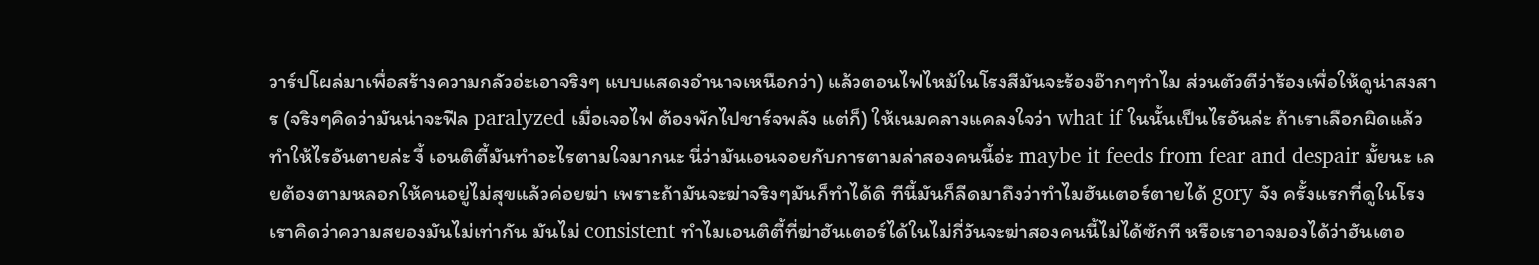วาร์ปโผล่มาเพื่อสร้างความกลัวอ่ะเอาจริงๆ แบบแสดงอำนาจเหนือกว่า) แล้วตอนไฟไหม้ในโรงสีมันจะร้องอ๊ากๆทำไม ส่วนตัวตีว่าร้องเพื่อให้ดูน่าสงสาร (จริงๆคิดว่ามันน่าจะฟีล paralyzed เมื่อเจอไฟ ต้องพักไปชาร์จพลัง แต่ก็) ให้เนมคลางแคลงใจว่า what if ในนั้นเป็นไรอันล่ะ ถ้าเราเลือกผิดแล้วทำให้ไรอันตายล่ะ งี้ เอนติตี้มันทำอะไรตามใจมากนะ นี่ว่ามันเอนจอยกับการตามล่าสองคนนี้อ่ะ maybe it feeds from fear and despair มั้ยนะ เลยต้องตามหลอกให้คนอยู่ไม่สุขแล้วค่อยฆ่า เพราะถ้ามันจะฆ่าจริงๆมันก็ทำได้ดิ ทีนี้มันก็ลีดมาถึงว่าทำไมฮันเตอร์ตายได้ gory จัง ครั้งแรกที่ดูในโรงเราคิดว่าความสยองมันไม่เท่ากัน มันไม่ consistent ทำไมเอนติตี้ที่ฆ่าฮันเตอร์ได้ในไม่กี่วันจะฆ่าสองคนนี้ไม่ได้ซักที หรือเราอาจมองได้ว่าฮันเตอ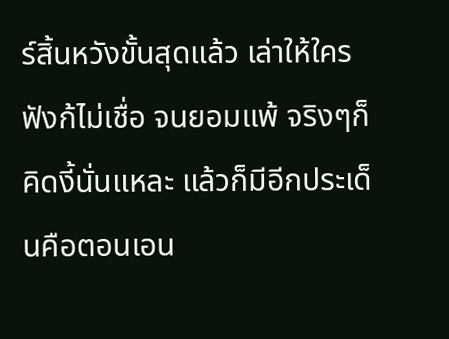ร์สิ้นหวังขั้นสุดแล้ว เล่าให้ใครฟังก้ไม่เชื่อ จนยอมแพ้ จริงๆก็คิดงี้นั่นแหละ แล้วก็มีอีกประเด็นคือตอนเอน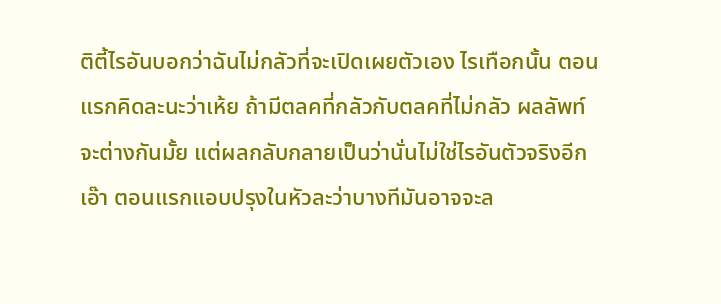ติตี้ไรอันบอกว่าฉันไม่กลัวที่จะเปิดเผยตัวเอง ไรเทือกนั้น ตอนแรกคิดละนะว่าเห้ย ถ้ามีตลคที่กลัวกับตลคที่ไม่กลัว ผลลัพท์จะต่างกันมั้ย แต่ผลกลับกลายเป็นว่านั่นไม่ใช่ไรอันตัวจริงอีก เอ๊า ตอนแรกแอบปรุงในหัวละว่าบางทีมันอาจจะล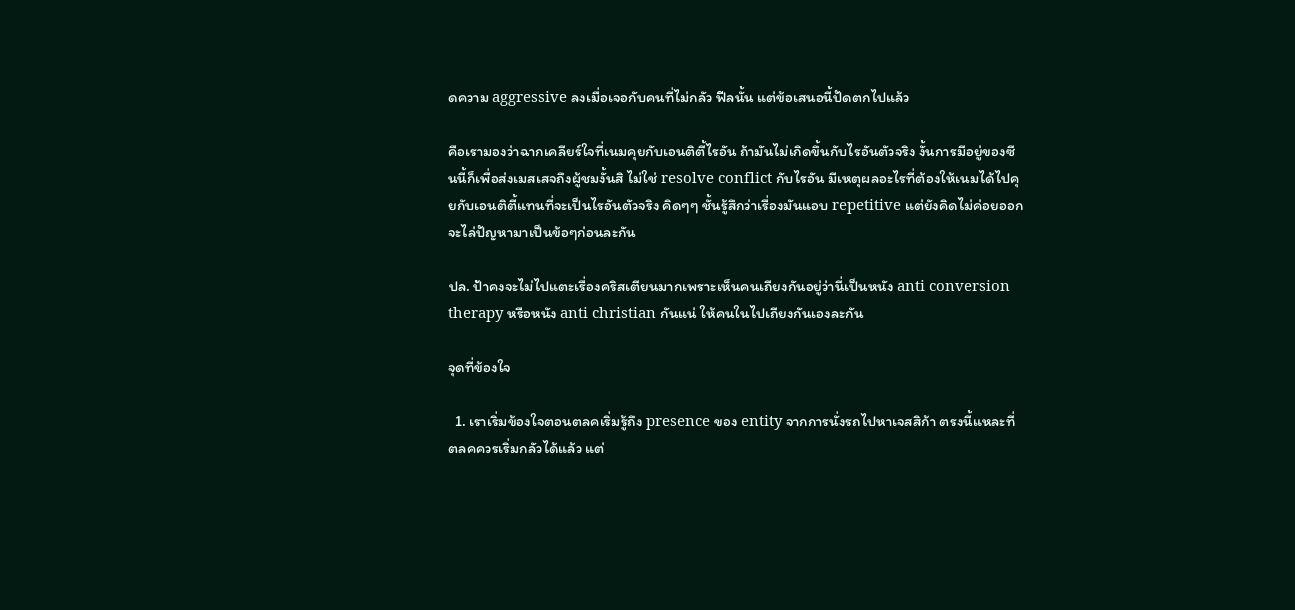ดความ aggressive ลงเมื่อเจอกับคนที่ไม่กลัว ฟีลนั้น แต่ข้อเสนอนี้ปัดตกไปแล้ว

คือเรามองว่าฉากเคลียร์ใจที่เนมคุยกับเอนติตี้ไรอัน ถ้ามันไม่เกิดขึ้นกับไรอันตัวจริง งั้นการมีอยู่ของซีนนี้ก็เพื่อส่งเมสเสจถึงผู้ชมงั้นสิ ไม่ใช่ resolve conflict กับไรอัน มีเหตุผลอะไรที่ต้องให้เนมได้ไปคุยกับเอนติตี้แทนที่จะเป็นไรอันตัวจริง คิดๆๆ ชั้นรู้สึกว่าเรื่องมันแอบ repetitive แต่ยังคิดไม่ค่อยออก จะไล่ปัญหามาเป็นข้อๆก่อนละกัน

ปล. ป้าคงจะไม่ไปแตะเรื่องคริสเตียนมากเพราะเห็นคนเถียงกันอยู่ว่านี่เป็นหนัง anti conversion therapy หรือหนัง anti christian กันแน่ ให้คนในไปเถียงกันเองละกัน

จุดที่ข้องใจ

  1. เราเริ่มข้องใจตอนตลคเริ่มรู้ถึง presence ของ entity จากการนั่งรถไปหาเจสสิก้า ตรงนี้แหละที่ตลคควรเริ่มกลัวได้แล้ว แต่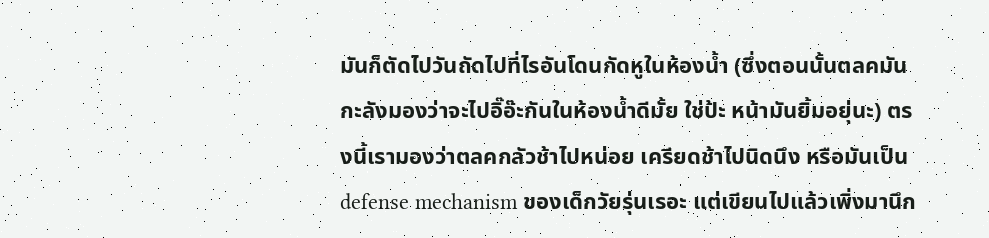มันก็ตัดไปวันถัดไปที่ไรอันโดนกัดหูในห้องน้ำ (ซึ่งตอนนั้นตลคมันกะลังมองว่าจะไปอิ๊อ๊ะกันในห้องน้ำดีมั้ย ใช่ป้ะ หน้ามันยิ้มอยุ่นะ) ตรงนี้เรามองว่าตลคกลัวช้าไปหน่อย เครียดช้าไปนิดนึง หรือมันเป็น defense mechanism ของเด็กวัยรุ่นเรอะ แต่เขียนไปแล้วเพิ่งมานึก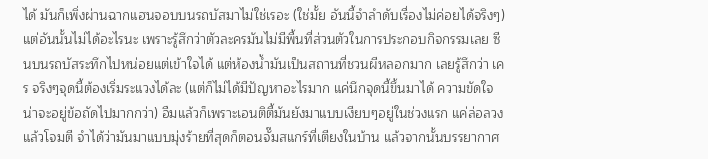ได้ มันก็เพิ่งผ่านฉากแฮนจอบบนรถบัสมาไม่ใช่เรอะ (ใช่มั้ย อันนี้จำลำดับเรื่องไม่ค่อยได้จริงๆ) แต่อันนั้นไม่ได้อะไรนะ เพราะรู้สึกว่าตัวละครมันไม่มีพื้นที่ส่วนตัวในการประกอบกิจกรรมเลย ซีนบนรถบัสระทึกไปหน่อยแต่เข้าใจได้ แต่ห้องน้ำมันเป็นสถานที่ชวนผีหลอกมาก เลยรู้สึกว่า เคร จริงๆจุดนี้ต้องเริ่มระแวงได้ละ (แต่ก็ไม่ได้มีปัญหาอะไรมาก แค่นึกจุดนี้ขึ้นมาได้ ความขัดใจน่าจะอยู่ข้อถัดไปมากกว่า) อืมแล้วก็เพราะเอนติตี้มันยังมาแบบเงียบๆอยู่ในช่วงแรก แค่ล่อลวงแล้วโจมตี จำได้ว่ามันมาแบบมุ่งร้ายที่สุดก็ตอนจั๊มสแกร์ที่เตียงในบ้าน แล้วจากนั้นบรรยากาศ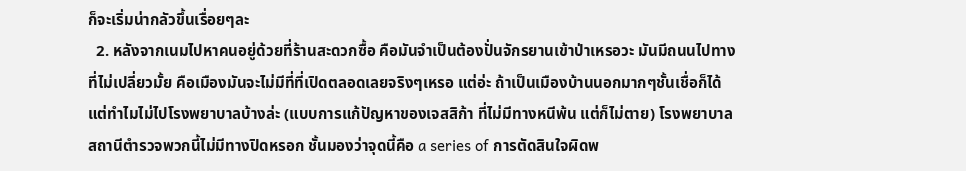ก็จะเริ่มน่ากลัวขึ้นเรื่อยๆละ
  2. หลังจากเนมไปหาคนอยู่ด้วยที่ร้านสะดวกซื้อ คือมันจำเป็นต้องปั่นจักรยานเข้าป่าเหรอวะ มันมีถนนไปทางที่ไม่เปลี่ยวมั้ย คือเมืองมันจะไม่มีที่ที่เปิดตลอดเลยจริงๆเหรอ แต่อ่ะ ถ้าเป็นเมืองบ้านนอกมากๆชั้นเชื่อก็ได้ แต่ทำไมไม่ไปโรงพยาบาลบ้างล่ะ (แบบการแก้ปัญหาของเจสสิก้า ที่ไม่มีทางหนีพ้น แต่ก็ไม่ตาย) โรงพยาบาล สถานีตำรวจพวกนี้ไม่มีทางปิดหรอก ชั้นมองว่าจุดนี้คือ a series of การตัดสินใจผิดพ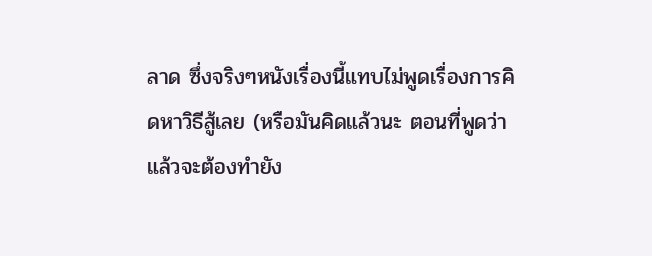ลาด ซึ่งจริงๆหนังเรื่องนี้แทบไม่พูดเรื่องการคิดหาวิธีสู้เลย (หรือมันคิดแล้วนะ ตอนที่พูดว่าแล้วจะต้องทำยัง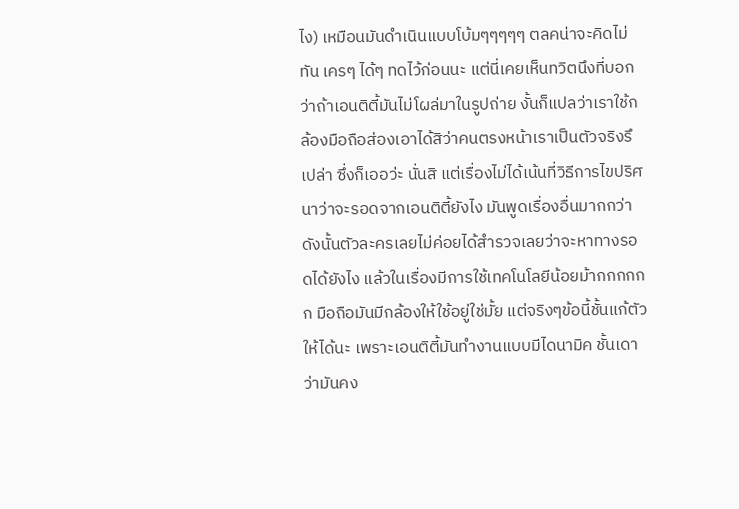ไง) เหมือนมันดำเนินแบบโบ้มๆๆๆๆๆ ตลคน่าจะคิดไม่ทัน เครๆ ได้ๆ ทดไว้ก่อนนะ แต่นี่เคยเห็นทวิตนึงที่บอกว่าถ้าเอนติตี้มันไม่โผล่มาในรูปถ่าย งั้นก็แปลว่าเราใช้กล้องมือถือส่องเอาได้สิว่าคนตรงหน้าเราเป็นตัวจริงรึเปล่า ซึ่งก็เออว่ะ นั่นสิ แต่เรื่องไม่ได้เน้นที่วิธีการไขปริศนาว่าจะรอดจากเอนติตี้ยังไง มันพูดเรื่องอื่นมากกว่า ดังนั้นตัวละครเลยไม่ค่อยได้สำรวจเลยว่าจะหาทางรอดได้ยังไง แล้วในเรื่องมีการใช้เทคโนโลยีน้อยม้ากกกกกก มือถือมันมีกล้องให้ใช้อยู่ใช่มั้ย แต่จริงๆข้อนี้ชั้นแก้ตัวให้ได้นะ เพราะเอนติตี้มันทำงานแบบมีไดนามิค ชั้นเดาว่ามันคง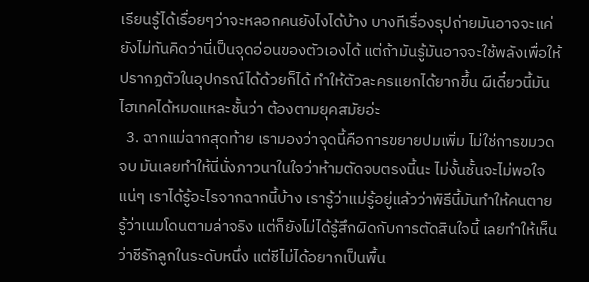เรียนรู้ได้เรื่อยๆว่าจะหลอกคนยังไงได้บ้าง บางทีเรื่องรุปถ่ายมันอาจจะแค่ยังไม่ทันคิดว่านี่เป็นจุดอ่อนของตัวเองได้ แต่ถ้ามันรู้มันอาจจะใช้พลังเพื่อให้ปรากฏตัวในอุปกรณ์ได้ด้วยก็ได้ ทำให้ตัวละครแยกได้ยากขึ้น ผีเดี๋ยวนี้มันไฮเทคได้หมดแหละชั้นว่า ต้องตามยุคสมัยอ่ะ
  3. ฉากแม่ฉากสุดท้าย เรามองว่าจุดนี้คือการขยายปมเพิ่ม ไม่ใช่การขมวดจบ มันเลยทำให้นี่นั่งภาวนาในใจว่าห้ามตัดจบตรงนี้นะ ไม่งั้นชั้นจะไม่พอใจแน่ๆ เราได้รู้อะไรจากฉากนี้บ้าง เรารู้ว่าแม่รู้อยู่แล้วว่าพิธีนี้มันทำให้คนตาย รู้ว่าเนมโดนตามล่าจริง แต่ก็ยังไม่ได้รู้สึกผิดกับการตัดสินใจนี้ เลยทำให้เห็นว่าชีรักลูกในระดับหนึ่ง แต่ชีไม่ได้อยากเป็นพื้น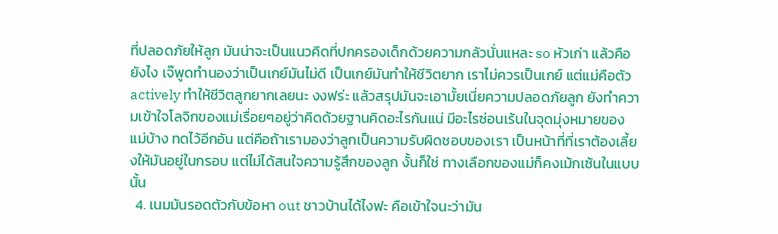ที่ปลอดภัยให้ลูก มันน่าจะเป็นแนวคิดที่ปกครองเด็กด้วยความกลัวนั่นแหละ so หัวเก่า แล้วคือยังไง เจ๊พูดทำนองว่าเป็นเกย์มันไม่ดี เป็นเกย์มันทำให้ชีวิตยาก เราไม่ควรเป็นเกย์ แต่แม่คือตัว actively ทำให้ชีวิตลูกยากเลยนะ งงฟร่ะ แล้วสรุปมันจะเอามั้ยเนี่ยความปลอดภัยลูก ยังทำความเข้าใจโลจิกของแม่เรื่อยๆอยู่ว่าคิดด้วยฐานคิดอะไรกันแน่ มีอะไรซ่อนเร้นในจุดมุ่งหมายของแม่บ้าง ทดไว้อีกอัน แต่คือถ้าเรามองว่าลูกเป็นความรับผิดชอบของเรา เป็นหน้าที่ที่เราต้องเลี้ยงให้มันอยู่ในกรอบ แต่ไม่ได้สนใจความรู้สึกของลูก งั้นก็ใช่ ทางเลือกของแม่ก็คงเม้กเซ้นในแบบนั้น
  4. เนมมันรอดตัวกับข้อหา out ชาวบ้านได้ไงฟะ คือเข้าใจนะว่ามัน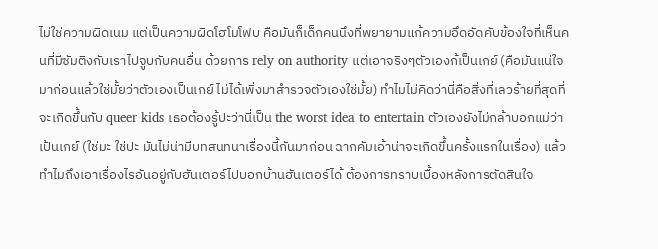ไม่ใช่ความผิดเนม แต่เป็นความผิดโฮโมโฟบ คือมันก็เด็กคนนึงที่พยายามแก้ความอึดอัดคับข้องใจที่เห็นคนที่มีซัมติงกับเราไปจูบกับคนอื่น ด้วยการ rely on authority แต่เอาจริงๆตัวเองก้เป็นเกย์ (คือมันแน่ใจมาก่อนแล้วใช่มั้ยว่าตัวเองเป็นเกย์ ไม่ได้เพิ่งมาสำรวจตัวเองใช่มั้ย) ทำไมไม่คิดว่านี่คือสิ่งที่เลวร้ายที่สุดที่จะเกิดขึ้นกับ queer kids เธอต้องรู้ปะว่านี่เป็น the worst idea to entertain ตัวเองยังไม่กล้าบอกแม่ว่าเป้นเกย์ (ใช่มะ ใช่ปะ มันไม่น่ามีบทสนทนาเรื่องนี้กันมาก่อน ฉากคัมเอ้าน่าจะเกิดขึ้นครั้งแรกในเรื่อง) แล้วทำไมถึงเอาเรื่องไรอันอยู่กับฮันเตอร์ไปบอกบ้านฮันเตอร์ได้ ต้องการทราบเบื้องหลังการตัดสินใจ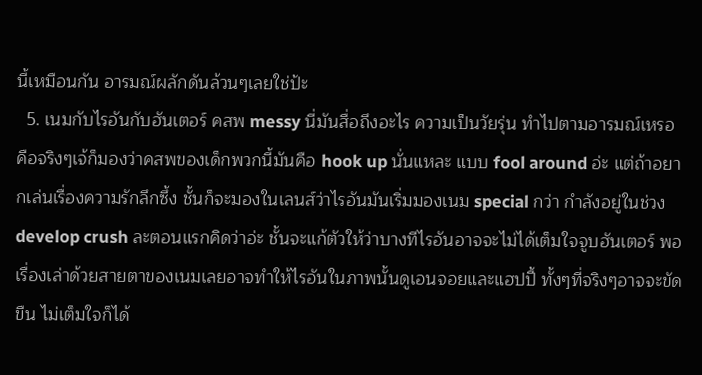นี้เหมือนกัน อารมณ์ผลักดันล้วนๆเลยใช่ป้ะ
  5. เนมกับไรอันกับฮันเตอร์ คสพ messy นี่มันสื่อถึงอะไร ความเป็นวัยรุ่น ทำไปตามอารมณ์เหรอ คือจริงๆเจ้ก็มองว่าคสพของเด็กพวกนี้มันคือ hook up นั่นแหละ แบบ fool around อ่ะ แต่ถ้าอยากเล่นเรื่องความรักลึกซึ้ง ชั้นก็จะมองในเลนส์ว่าไรอันมันเริ่มมองเนม special กว่า กำลังอยู่ในช่วง develop crush ละตอนแรกคิดว่าอ่ะ ชั้นจะแก้ตัวให้ว่าบางทีไรอันอาจจะไม่ได้เต็มใจจูบฮันเตอร์ พอเรื่องเล่าด้วยสายตาของเนมเลยอาจทำให้ไรอันในภาพนั้นดูเอนจอยและแฮปปี้ ทั้งๆที่จริงๆอาจจะขัดขืน ไม่เต็มใจก็ได้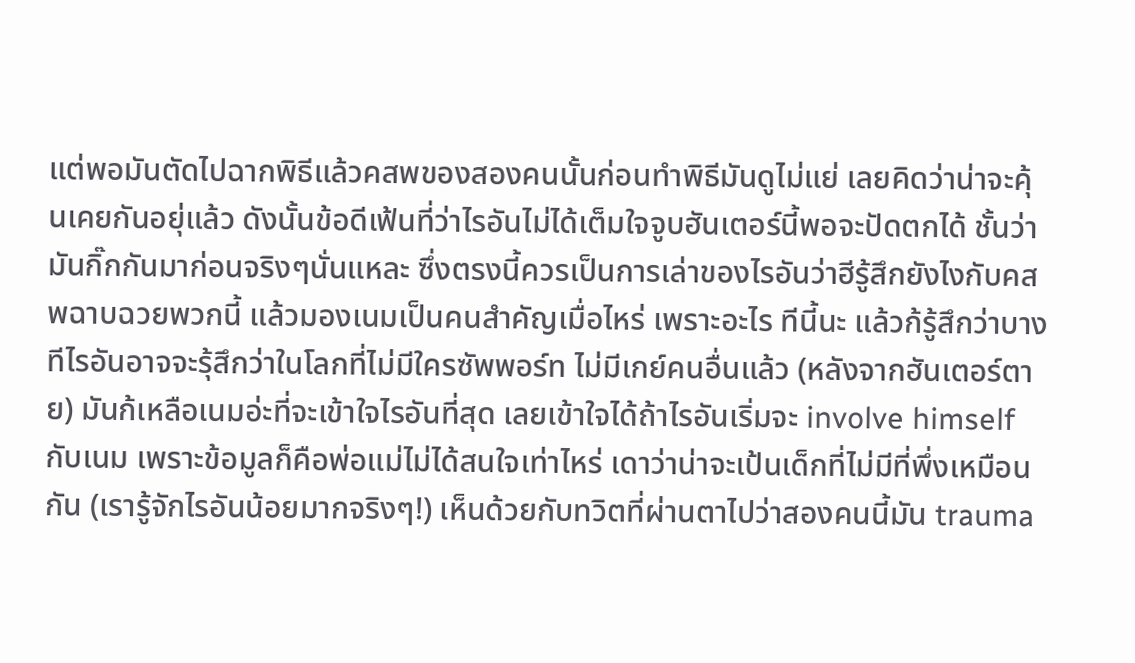แต่พอมันตัดไปฉากพิธีแล้วคสพของสองคนนั้นก่อนทำพิธีมันดูไม่แย่ เลยคิดว่าน่าจะคุ้นเคยกันอยุ่แล้ว ดังนั้นข้อดีเฟ้นที่ว่าไรอันไม่ได้เต็มใจจูบฮันเตอร์นี้พอจะปัดตกได้ ชั้นว่ามันกิ๊กกันมาก่อนจริงๆนั่นแหละ ซึ่งตรงนี้ควรเป็นการเล่าของไรอันว่าฮีรู้สึกยังไงกับคสพฉาบฉวยพวกนี้ แล้วมองเนมเป็นคนสำคัญเมื่อไหร่ เพราะอะไร ทีนี้นะ แล้วก้รู้สึกว่าบางทีไรอันอาจจะรุ้สึกว่าในโลกที่ไม่มีใครซัพพอร์ท ไม่มีเกย์คนอื่นแล้ว (หลังจากฮันเตอร์ตาย) มันก้เหลือเนมอ่ะที่จะเข้าใจไรอันที่สุด เลยเข้าใจได้ถ้าไรอันเริ่มจะ involve himself กับเนม เพราะข้อมูลก็คือพ่อแม่ไม่ได้สนใจเท่าไหร่ เดาว่าน่าจะเป้นเด็กที่ไม่มีที่พึ่งเหมือนกัน (เรารู้จักไรอันน้อยมากจริงๆ!) เห็นด้วยกับทวิตที่ผ่านตาไปว่าสองคนนี้มัน trauma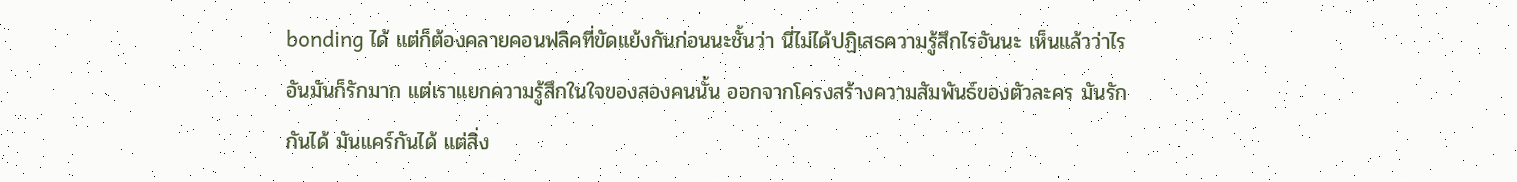bonding ได้ แต่ก็ต้องคลายคอนฟลิคที่ขัดแย้งกันก่อนนะชั้นว่า นี่ไม่ได้ปฏิเสธความรู้สึกไรอันนะ เห็นแล้วว่าไรอันมันก็รักมาก แต่เราแยกความรู้สึกในใจของสองคนนั้น ออกจากโครงสร้างความสัมพันธ์ของตัวละคร มันรักกันได้ มันแคร์กันได้ แต่สิ่ง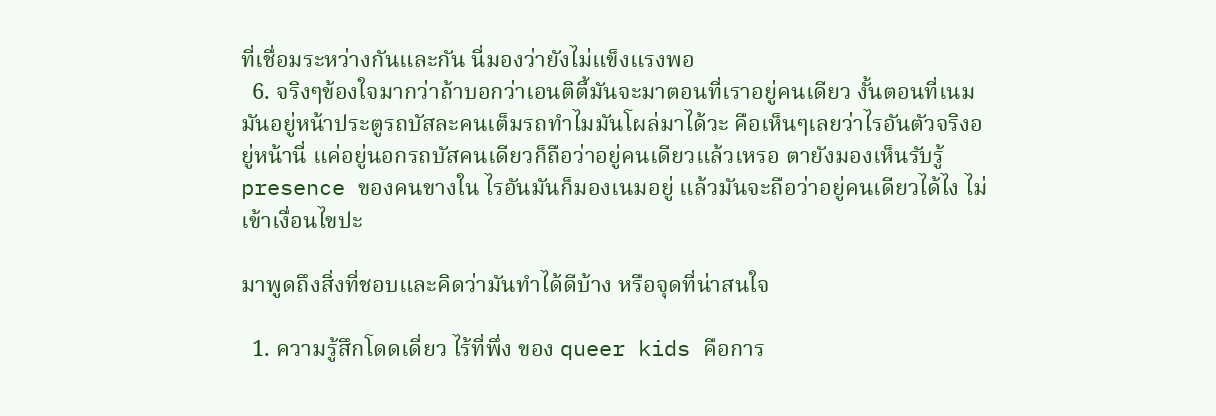ที่เชื่อมระหว่างกันและกัน นี่มองว่ายังไม่แข็งแรงพอ
  6. จริงๆข้องใจมากว่าถ้าบอกว่าเอนติตี้มันจะมาตอนที่เราอยู่คนเดียว งั้นตอนที่เนมมันอยู่หน้าประตูรถบัสละคนเต็มรถทำไมมันโผล่มาได้วะ คือเห็นๆเลยว่าไรอันตัวจริงอยู่หน้านี่ แค่อยู่นอกรถบัสคนเดียวก็ถือว่าอยู่คนเดียวแล้วเหรอ ตายังมองเห็นรับรู้ presence ของคนขางใน ไรอันมันก็มองเนมอยู่ แล้วมันจะถือว่าอยู่คนเดียวได้ไง ไม่เข้าเงื่อนไขปะ

มาพูดถึงสิ่งที่ชอบและคิดว่ามันทำได้ดีบ้าง หรือจุดที่น่าสนใจ

  1. ความรู้สึกโดดเดี่ยว ไร้ที่พึ่ง ของ queer kids คือการ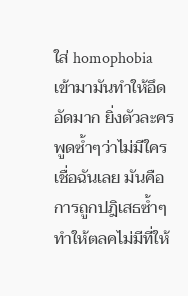ใส่ homophobia เข้ามามันทำให้อึดอัดมาก ยิ่งตัวละครพูดซ้ำๆว่าไม่มีใครเชื่อฉันเลย มันคือการถูกปฎิเสธซ้ำๆ ทำให้ตลคไม่มีที่ให้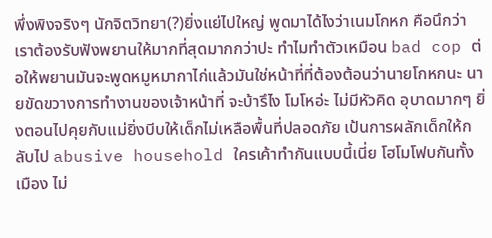พึ่งพิงจริงๆ นักจิตวิทยา(?)ยิ่งแย่ไปใหญ่ พูดมาได้ไงว่าเนมโกหก คือนึกว่าเราต้องรับฟังพยานให้มากที่สุดมากกว่าปะ ทำไมทำตัวเหมือน bad cop ต่อให้พยานมันจะพูดหมูหมากาไก่แล้วมันใช่หน้าที่ที่ต้องต้อนว่านายโกหกนะ นายขัดขวางการทำงานของเจ้าหน้าที่ จะบ้ารึไง โมโหอ่ะ ไม่มีหัวคิด อุบาดมากๆ ยิ่งตอนไปคุยกับแม่ยิ่งบีบให้เด็กไม่เหลือพื้นที่ปลอดภัย เป้นการผลักเด็กให้กลับไป abusive household ใครเค้าทำกันแบบนี้เนี่ย โฮโมโฟบกันทั้งเมือง ไม่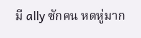มี ally ซักคน หดหู่มาก